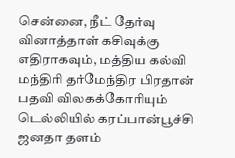சென்னை, நீட் தேர்வு வினாத்தாள் கசிவுக்கு எதிராகவும், மத்திய கல்வி மந்திரி தர்மேந்திர பிரதான் பதவி விலகக்கோரியும் டெல்லியில் கரப்பான்பூச்சி ஜனதா தளம்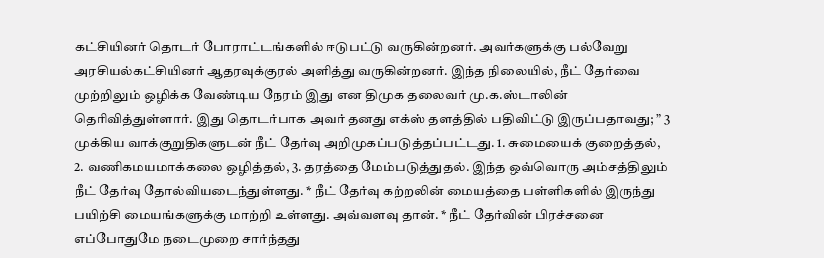கட்சியினர் தொடர் போராட்டங்களில் ஈடுபட்டு வருகின்றனர். அவர்களுக்கு பல்வேறு அரசியல்கட்சியினர் ஆதரவுக்குரல் அளித்து வருகின்றனர். இந்த நிலையில், நீட் தேர்வை முற்றிலும் ஒழிக்க வேண்டிய நேரம் இது என திமுக தலைவர் மு.க.ஸ்டாலின் தெரிவித்துள்ளார். இது தொடர்பாக அவர் தனது எக்ஸ் தளத்தில் பதிவிட்டு இருப்பதாவது; ” 3 முக்கிய வாக்குறுதிகளுடன் நீட் தேர்வு அறிமுகப்படுத்தப்பட்டது. 1. சுமையைக் குறைத்தல், 2. வணிகமயமாக்கலை ஒழித்தல், 3. தரத்தை மேம்படுத்துதல். இந்த ஒவ்வொரு அம்சத்திலும் நீட் தேர்வு தோல்வியடைந்துள்ளது. * நீட் தேர்வு கற்றலின் மையத்தை பள்ளிகளில் இருந்து பயிற்சி மையங்களுக்கு மாற்றி உள்ளது. அவ்வளவு தான். * நீட் தேர்வின் பிரச்சனை எப்போதுமே நடைமுறை சார்ந்தது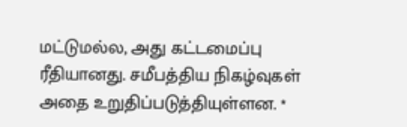மட்டுமல்ல, அது கட்டமைப்பு ரீதியானது. சமீபத்திய நிகழ்வுகள் அதை உறுதிப்படுத்தியுள்ளன. *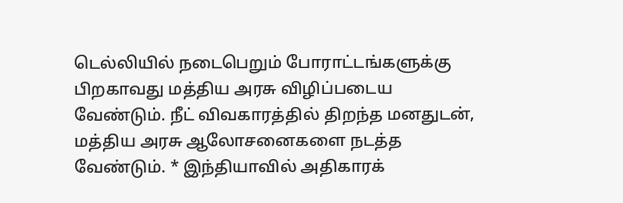டெல்லியில் நடைபெறும் போராட்டங்களுக்கு பிறகாவது மத்திய அரசு விழிப்படைய வேண்டும். நீட் விவகாரத்தில் திறந்த மனதுடன், மத்திய அரசு ஆலோசனைகளை நடத்த வேண்டும். * இந்தியாவில் அதிகாரக்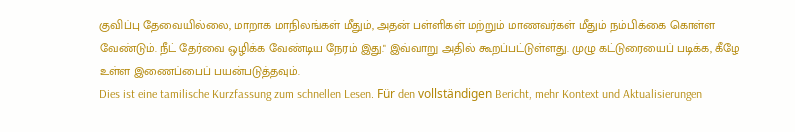குவிப்பு தேவையில்லை, மாறாக மாநிலங்கள் மீதும், அதன் பள்ளிகள் மற்றும் மாணவர்கள் மீதும் நம்பிக்கை கொள்ள வேண்டும். நீட் தேர்வை ஒழிக்க வேண்டிய நேரம் இது." இவ்வாறு அதில் கூறப்பட்டுள்ளது. முழு கட்டுரையைப் படிக்க, கீழே உள்ள இணைப்பைப் பயன்படுத்தவும்.
Dies ist eine tamilische Kurzfassung zum schnellen Lesen. Für den vollständigen Bericht, mehr Kontext und Aktualisierungen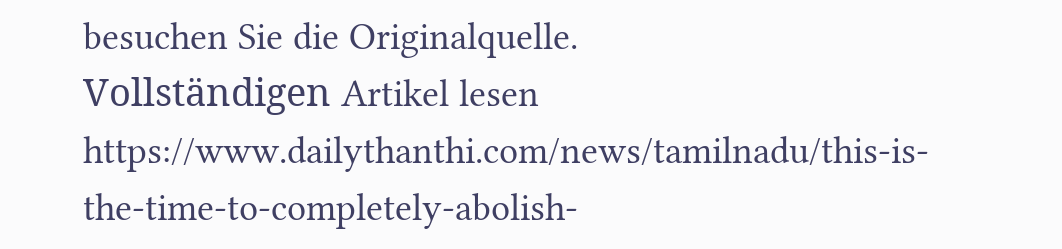besuchen Sie die Originalquelle.
Vollständigen Artikel lesen
https://www.dailythanthi.com/news/tamilnadu/this-is-the-time-to-completely-abolish-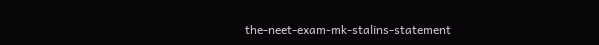the-neet-exam-mk-stalins-statement